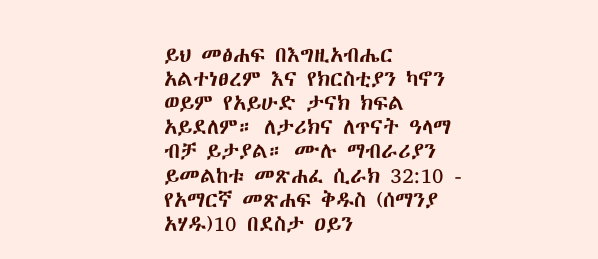ይህ መፅሐፍ በእግዚአብሔር አልተነፀረም እና የክርስቲያን ካኖን ወይም የአይሁድ ታናክ ክፍል አይደለም። ለታሪክና ለጥናት ዓላማ ብቻ ይታያል። ሙሉ ማብራሪያን ይመልከቱ መጽሐፈ ሲራክ 32:10 - የአማርኛ መጽሐፍ ቅዱስ (ሰማንያ አሃዱ)10 በደስታ ዐይን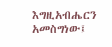እግዚአብሔርን አመስግነው፤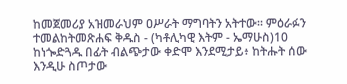ከመጀመሪያ አዝመራህም ዐሥራት ማግባትን አትተው። ምዕራፉን ተመልከትመጽሐፍ ቅዱስ - (ካቶሊካዊ እትም - ኤማሁስ)10 ከነጐድጓዱ በፊት ብልጭታው ቀድሞ እንደሚታይ፥ ከትሑት ሰው እንዲሁ ስጦታው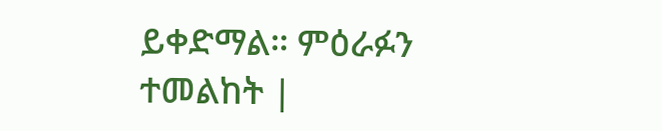ይቀድማል። ምዕራፉን ተመልከት |